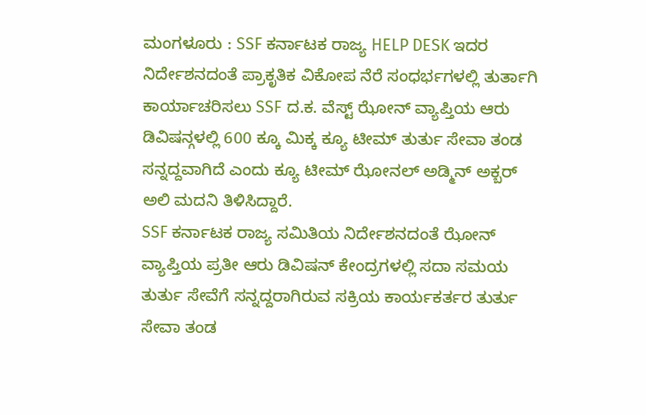ಮಂಗಳೂರು : SSF ಕರ್ನಾಟಕ ರಾಜ್ಯ HELP DESK ಇದರ ನಿರ್ದೇಶನದಂತೆ ಪ್ರಾಕೃತಿಕ ವಿಕೋಪ ನೆರೆ ಸಂಧರ್ಭಗಳಲ್ಲಿ ತುರ್ತಾಗಿ ಕಾರ್ಯಾಚರಿಸಲು SSF ದ.ಕ. ವೆಸ್ಟ್ ಝೋನ್ ವ್ಯಾಪ್ತಿಯ ಆರು ಡಿವಿಷನ್ಗಳಲ್ಲಿ 600 ಕ್ಕೂ ಮಿಕ್ಕ ಕ್ಯೂ ಟೀಮ್ ತುರ್ತು ಸೇವಾ ತಂಡ ಸನ್ನದ್ದವಾಗಿದೆ ಎಂದು ಕ್ಯೂ ಟೀಮ್ ಝೋನಲ್ ಅಡ್ಮಿನ್ ಅಕ್ಬರ್ ಅಲಿ ಮದನಿ ತಿಳಿಸಿದ್ದಾರೆ.
SSF ಕರ್ನಾಟಕ ರಾಜ್ಯ ಸಮಿತಿಯ ನಿರ್ದೇಶನದಂತೆ ಝೋನ್ ವ್ಯಾಪ್ತಿಯ ಪ್ರತೀ ಆರು ಡಿವಿಷನ್ ಕೇಂದ್ರಗಳಲ್ಲಿ ಸದಾ ಸಮಯ ತುರ್ತು ಸೇವೆಗೆ ಸನ್ನದ್ದರಾಗಿರುವ ಸಕ್ರಿಯ ಕಾರ್ಯಕರ್ತರ ತುರ್ತು ಸೇವಾ ತಂಡ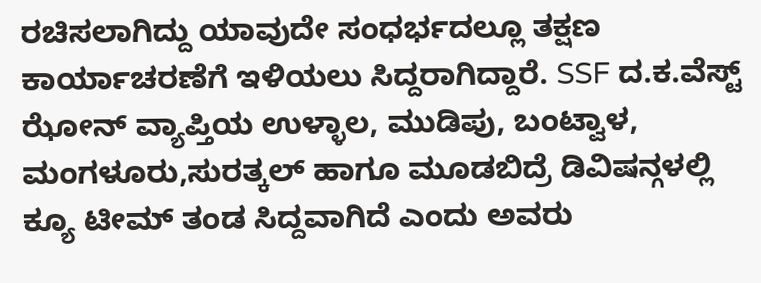ರಚಿಸಲಾಗಿದ್ದು ಯಾವುದೇ ಸಂಧರ್ಭದಲ್ಲೂ ತಕ್ಷಣ ಕಾರ್ಯಾಚರಣೆಗೆ ಇಳಿಯಲು ಸಿದ್ದರಾಗಿದ್ದಾರೆ. SSF ದ.ಕ.ವೆಸ್ಟ್ ಝೋನ್ ವ್ಯಾಪ್ತಿಯ ಉಳ್ಳಾಲ, ಮುಡಿಪು, ಬಂಟ್ವಾಳ, ಮಂಗಳೂರು,ಸುರತ್ಕಲ್ ಹಾಗೂ ಮೂಡಬಿದ್ರೆ ಡಿವಿಷನ್ಗಳಲ್ಲಿ ಕ್ಯೂ ಟೀಮ್ ತಂಡ ಸಿದ್ದವಾಗಿದೆ ಎಂದು ಅವರು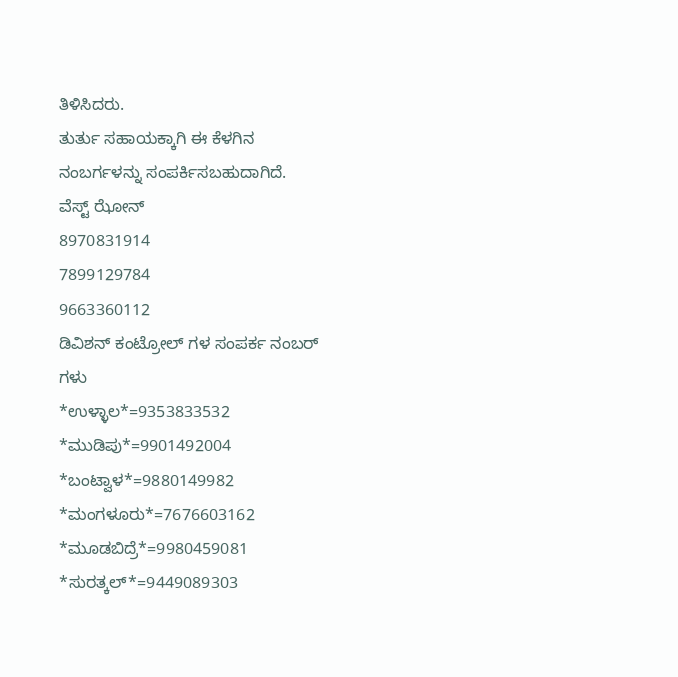ತಿಳಿಸಿದರು.
ತುರ್ತು ಸಹಾಯಕ್ಕಾಗಿ ಈ ಕೆಳಗಿನ ನಂಬರ್ಗಳನ್ನು ಸಂಪರ್ಕಿಸಬಹುದಾಗಿದೆ.
ವೆಸ್ಟ್ ಝೋನ್
8970831914
7899129784
9663360112
ಡಿವಿಶನ್ ಕಂಟ್ರೋಲ್ ಗಳ ಸಂಪರ್ಕ ನಂಬರ್ ಗಳು
*ಉಳ್ಳಾಲ*=9353833532
*ಮುಡಿಪು*=9901492004
*ಬಂಟ್ವಾಳ*=9880149982
*ಮಂಗಳೂರು*=7676603162
*ಮೂಡಬಿದ್ರೆ*=9980459081
*ಸುರತ್ಕಲ್*=9449089303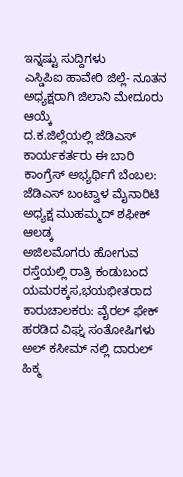ಇನ್ನಷ್ಟು ಸುದ್ದಿಗಳು
ಎಸ್ಡಿಪಿಐ ಹಾವೇರಿ ಜಿಲ್ಲೆ- ನೂತನ ಅಧ್ಯಕ್ಷರಾಗಿ ಜಿಲಾನಿ ಮೇದೂರು ಆಯ್ಕೆ
ದ.ಕ.ಜಿಲ್ಲೆಯಲ್ಲಿ ಜೆಡಿಎಸ್ ಕಾರ್ಯಕರ್ತರು ಈ ಬಾರಿ ಕಾಂಗ್ರೆಸ್ ಅಭ್ಯರ್ಥಿಗೆ ಬೆಂಬಲ: ಜೆಡಿಎಸ್ ಬಂಟ್ವಾಳ ಮೈನಾರಿಟಿ ಅಧ್ಯಕ್ಷ ಮುಹಮ್ಮದ್ ಶಫೀಕ್ ಆಲಡ್ಕ
ಅಜಿಲಮೊಗರು ಹೋಗುವ ರಸ್ತೆಯಲ್ಲಿ ರಾತ್ರಿ ಕಂಡುಬಂದ ಯಮರಕ್ಕಸ,ಭಯಭೀತರಾದ ಕಾರುಚಾಲಕರು: ವೈರಲ್ ಫೇಕ್ ಹರಡಿದ ವಿಘ್ನ ಸಂತೋಷಿಗಳು
ಅಲ್ ಕಸೀಮ್ ನಲ್ಲಿ ದಾರುಲ್ ಹಿಕ್ಮ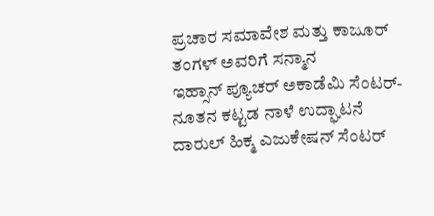ಪ್ರಚಾರ ಸಮಾವೇಶ ಮತ್ತು ಕಾಜೂರ್ ತಂಗಳ್ ಅವರಿಗೆ ಸನ್ಮಾನ
ಇಹ್ಸಾನ್ ಪ್ಯೂಚರ್ ಅಕಾಡೆಮಿ ಸೆಂಟರ್- ನೂತನ ಕಟ್ಟಡ ನಾಳೆ ಉದ್ಘಾಟನೆ
ದಾರುಲ್ ಹಿಕ್ಮ ಎಜುಕೇಷನ್ ಸೆಂಟರ್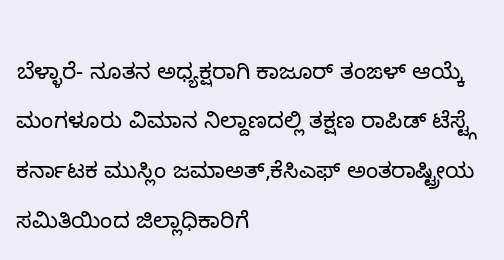ಬೆಳ್ಳಾರೆ- ನೂತನ ಅಧ್ಯಕ್ಷರಾಗಿ ಕಾಜೂರ್ ತಂಙಳ್ ಆಯ್ಕೆ
ಮಂಗಳೂರು ವಿಮಾನ ನಿಲ್ದಾಣದಲ್ಲಿ ತಕ್ಷಣ ರಾಪಿಡ್ ಟೆಸ್ಟ್ಗೆ ಕರ್ನಾಟಕ ಮುಸ್ಲಿಂ ಜಮಾಅತ್,ಕೆಸಿಎಫ್ ಅಂತರಾಷ್ಟ್ರೀಯ ಸಮಿತಿಯಿಂದ ಜಿಲ್ಲಾಧಿಕಾರಿಗೆ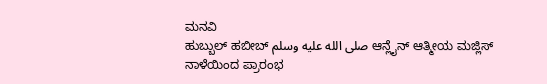ಮನವಿ
ಹುಬ್ಬುಲ್ ಹಬೀಬ್ صلى الله عليه وسلم ಆನ್ಲೈನ್ ಆತ್ಮೀಯ ಮಜ್ಲಿಸ್ ನಾಳೆಯಿಂದ ಪ್ರಾರಂಭ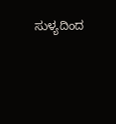ಸುಳ್ಯದಿಂದ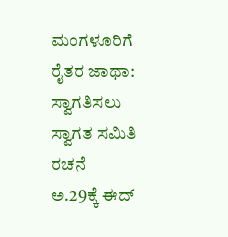ಮಂಗಳೂರಿಗೆ ರೈತರ ಜಾಥಾ: ಸ್ವಾಗತಿಸಲು ಸ್ವಾಗತ ಸಮಿತಿ ರಚನೆ
ಅ.29ಕ್ಕೆ ಈದ್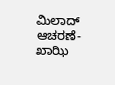ಮಿಲಾದ್ ಆಚರಣೆ- ಖಾಝಿ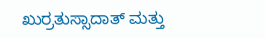ಖುರ್ರತುಸ್ಸಾದಾತ್ ಮತ್ತು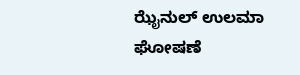ಝೈನುಲ್ ಉಲಮಾ ಘೋಷಣೆ